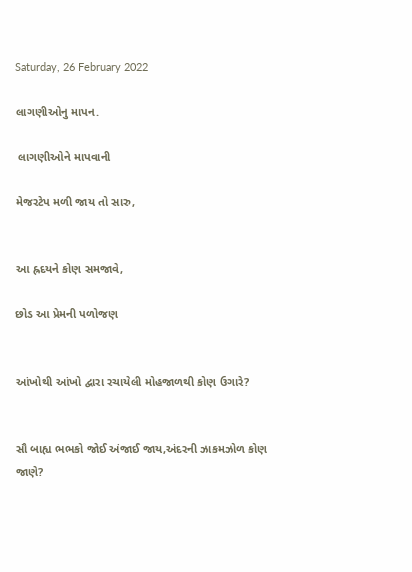Saturday, 26 February 2022

લાગણીઓનુ માપન.

 લાગણીઓને માપવાની

મેજરટેપ મળી જાય તો સારુ,


આ હ્રદયને કોણ સમજાવે,

છોડ આ પ્રેમની પળોજણ


આંખોથી આંખો દ્વારા રચાયેલી મોહજાળથી કોણ ઉગારે?


સૌ બાહ્ય ભભકો જોઈ અંજાઈ જાય,અંદરની ઝાકમઝોળ કોણ જાણે?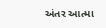અંતર આત્મા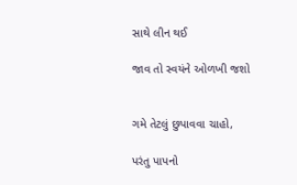સાથે લીન થઈ

જાવ તો સ્વયંને ઓળખી જશો


ગમે તેટલું છુપાવવા ચાહો,

પરંતુ પાપનો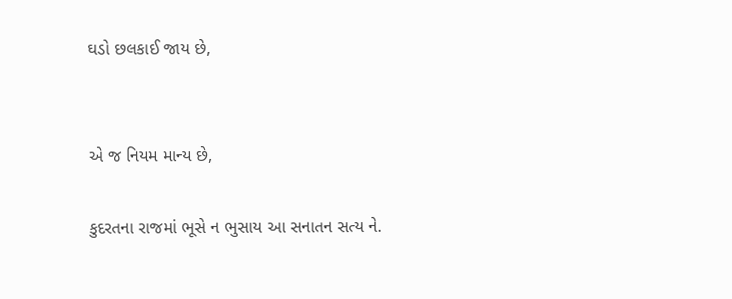ઘડો છલકાઈ જાય છે,


એ જ નિયમ માન્ય છે,

કુદરતના રાજમાં ભૂસે ન ભુસાય આ સનાતન સત્ય ને.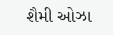શૈમી ઓઝા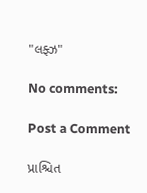"લફ્ઝ"

No comments:

Post a Comment

પ્રાશ્ચિત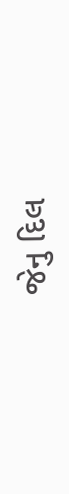જેનુ દિલ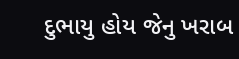દુભાયુ હોય જેનુ ખરાબ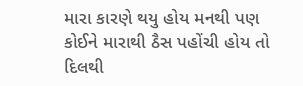મારા કારણે થયુ હોય મનથી પણ કોઈને મારાથી ઠૈસ પહોંચી હોય તો દિલથી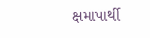ક્ષમાપાર્થી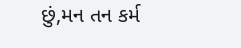છું,મન તન કર્મ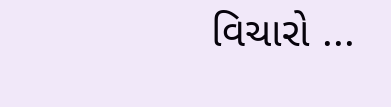વિચારો ...